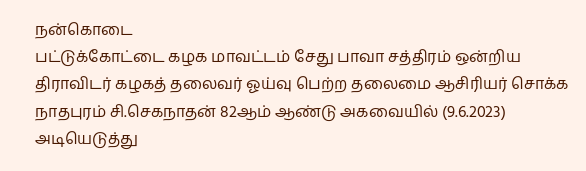நன்கொடை
பட்டுக்கோட்டை கழக மாவட்டம் சேது பாவா சத்திரம் ஒன்றிய திராவிடர் கழகத் தலைவர் ஓய்வு பெற்ற தலைமை ஆசிரியர் சொக்க நாதபுரம் சி.செகநாதன் 82ஆம் ஆண்டு அகவையில் (9.6.2023) அடியெடுத்து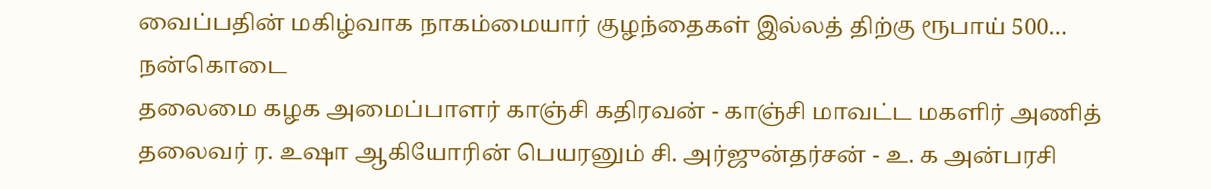வைப்பதின் மகிழ்வாக நாகம்மையார் குழந்தைகள் இல்லத் திற்கு ரூபாய் 500…
நன்கொடை
தலைமை கழக அமைப்பாளர் காஞ்சி கதிரவன் - காஞ்சி மாவட்ட மகளிர் அணித் தலைவர் ர. உஷா ஆகியோரின் பெயரனும் சி. அர்ஜுன்தர்சன் - உ. க அன்பரசி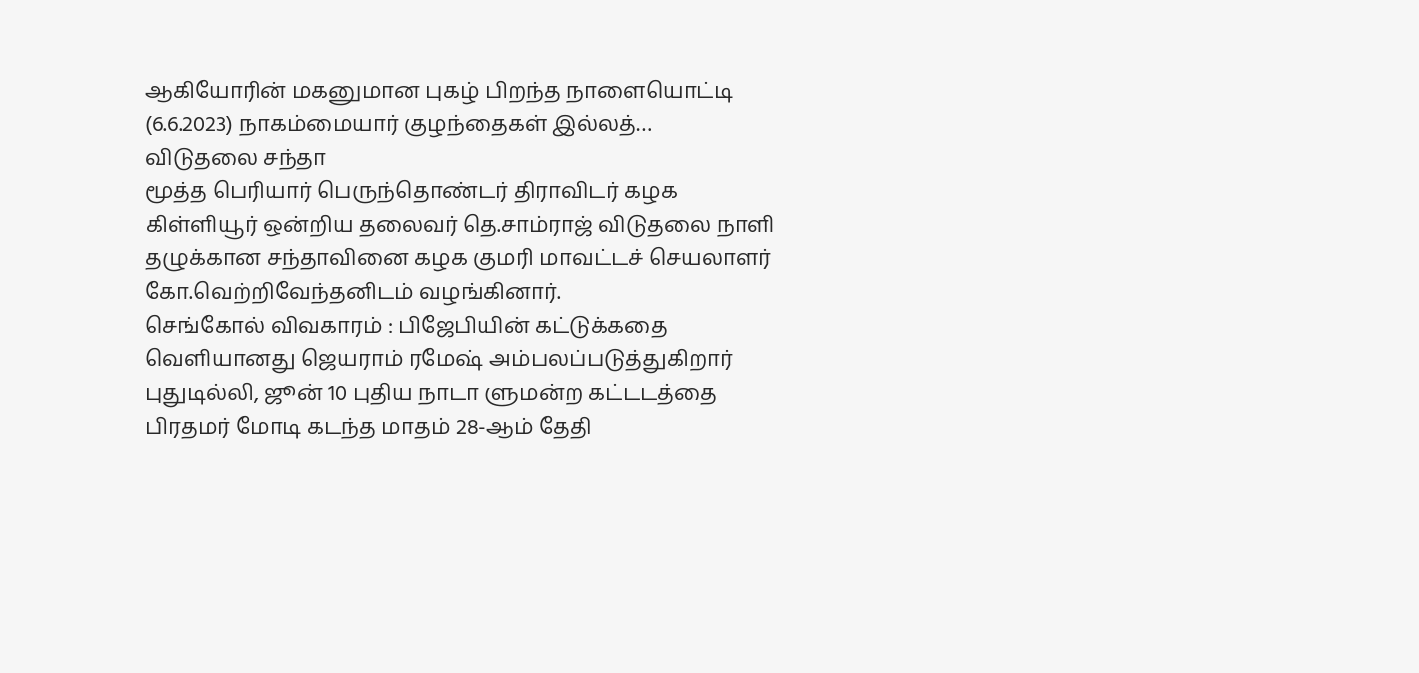ஆகியோரின் மகனுமான புகழ் பிறந்த நாளையொட்டி (6.6.2023) நாகம்மையார் குழந்தைகள் இல்லத்…
விடுதலை சந்தா
மூத்த பெரியார் பெருந்தொண்டர் திராவிடர் கழக கிள்ளியூர் ஒன்றிய தலைவர் தெ.சாம்ராஜ் விடுதலை நாளி தழுக்கான சந்தாவினை கழக குமரி மாவட்டச் செயலாளர் கோ.வெற்றிவேந்தனிடம் வழங்கினார்.
செங்கோல் விவகாரம் : பிஜேபியின் கட்டுக்கதை வெளியானது ஜெயராம் ரமேஷ் அம்பலப்படுத்துகிறார்
புதுடில்லி, ஜூன் 10 புதிய நாடா ளுமன்ற கட்டடத்தை பிரதமர் மோடி கடந்த மாதம் 28-ஆம் தேதி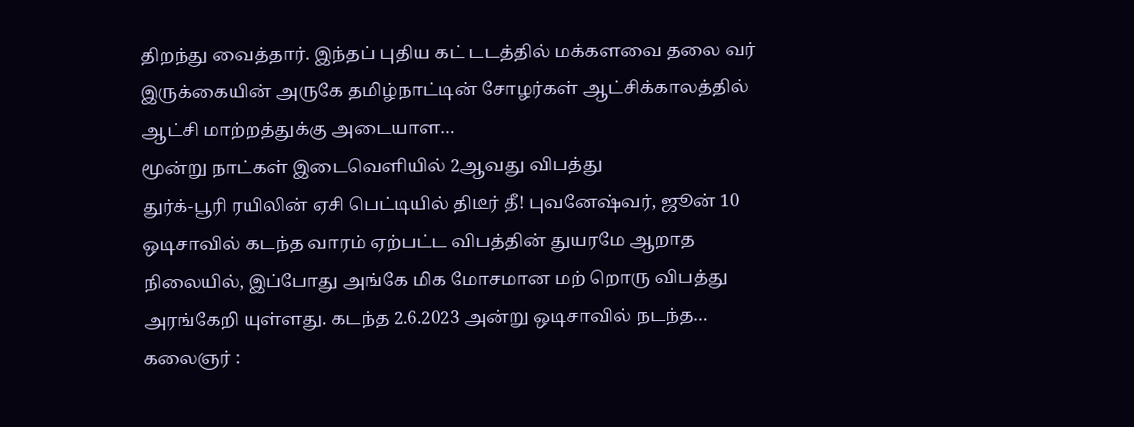திறந்து வைத்தார். இந்தப் புதிய கட் டடத்தில் மக்களவை தலை வர் இருக்கையின் அருகே தமிழ்நாட்டின் சோழர்கள் ஆட்சிக்காலத்தில் ஆட்சி மாற்றத்துக்கு அடையாள…
மூன்று நாட்கள் இடைவெளியில் 2ஆவது விபத்து
துர்க்-பூரி ரயிலின் ஏசி பெட்டியில் திடீர் தீ! புவனேஷ்வர், ஜூன் 10 ஒடிசாவில் கடந்த வாரம் ஏற்பட்ட விபத்தின் துயரமே ஆறாத நிலையில், இப்போது அங்கே மிக மோசமான மற் றொரு விபத்து அரங்கேறி யுள்ளது. கடந்த 2.6.2023 அன்று ஒடிசாவில் நடந்த…
கலைஞர் :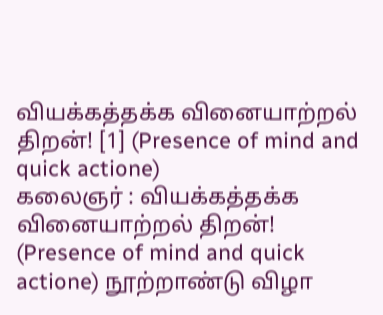வியக்கத்தக்க வினையாற்றல் திறன்! [1] (Presence of mind and quick actione)
கலைஞர் : வியக்கத்தக்க வினையாற்றல் திறன்! (Presence of mind and quick actione) நூற்றாண்டு விழா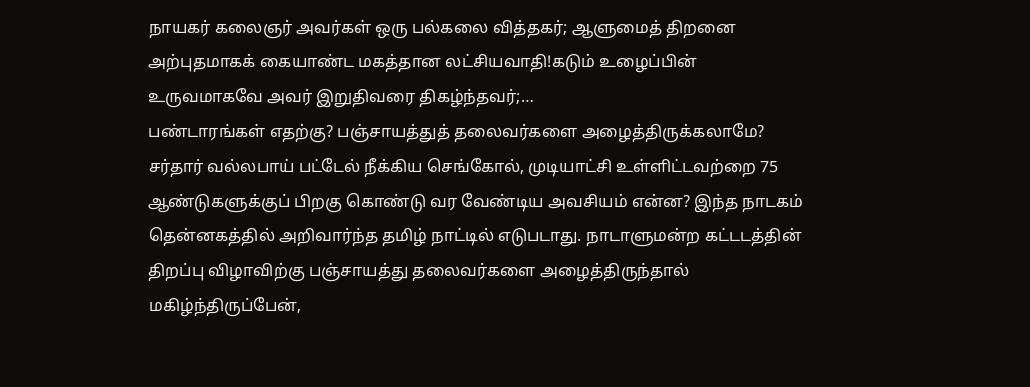நாயகர் கலைஞர் அவர்கள் ஒரு பல்கலை வித்தகர்; ஆளுமைத் திறனை அற்புதமாகக் கையாண்ட மகத்தான லட்சியவாதி!கடும் உழைப்பின் உருவமாகவே அவர் இறுதிவரை திகழ்ந்தவர்;…
பண்டாரங்கள் எதற்கு? பஞ்சாயத்துத் தலைவர்களை அழைத்திருக்கலாமே?
சர்தார் வல்லபாய் பட்டேல் நீக்கிய செங்கோல், முடியாட்சி உள்ளிட்டவற்றை 75 ஆண்டுகளுக்குப் பிறகு கொண்டு வர வேண்டிய அவசியம் என்ன? இந்த நாடகம் தென்னகத்தில் அறிவார்ந்த தமிழ் நாட்டில் எடுபடாது. நாடாளுமன்ற கட்டடத்தின் திறப்பு விழாவிற்கு பஞ்சாயத்து தலைவர்களை அழைத்திருந்தால் மகிழ்ந்திருப்பேன்,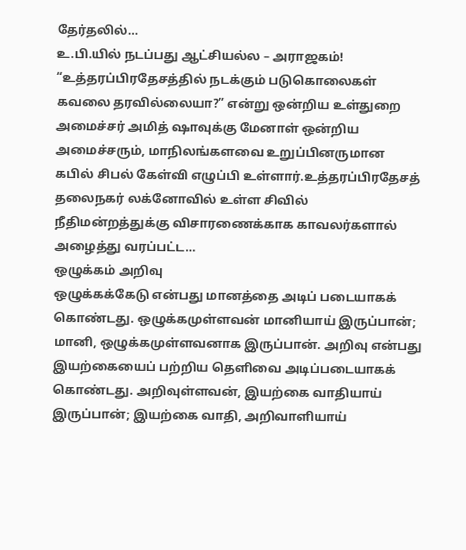தேர்தலில்…
உ.பி.யில் நடப்பது ஆட்சியல்ல – அராஜகம்!
“உத்தரப்பிரதேசத்தில் நடக்கும் படுகொலைகள் கவலை தரவில்லையா?” என்று ஒன்றிய உள்துறை அமைச்சர் அமித் ஷாவுக்கு மேனாள் ஒன்றிய அமைச்சரும், மாநிலங்களவை உறுப்பினருமான கபில் சிபல் கேள்வி எழுப்பி உள்ளார்.உத்தரப்பிரதேசத் தலைநகர் லக்னோவில் உள்ள சிவில் நீதிமன்றத்துக்கு விசாரணைக்காக காவலர்களால் அழைத்து வரப்பட்ட…
ஒழுக்கம் அறிவு
ஒழுக்கக்கேடு என்பது மானத்தை அடிப் படையாகக் கொண்டது. ஒழுக்கமுள்ளவன் மானியாய் இருப்பான்; மானி, ஒழுக்கமுள்ளவனாக இருப்பான். அறிவு என்பது இயற்கையைப் பற்றிய தெளிவை அடிப்படையாகக் கொண்டது. அறிவுள்ளவன், இயற்கை வாதியாய் இருப்பான்; இயற்கை வாதி, அறிவாளியாய்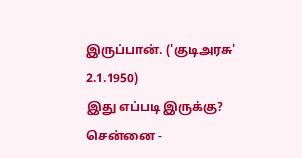இருப்பான். ('குடிஅரசு' 2.1.1950)
இது எப்படி இருக்கு?
சென்னை -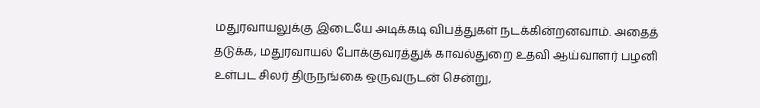மதுரவாயலுக்கு இடையே அடிக்கடி விபத்துகள் நடக்கின்றனவாம். அதைத் தடுக்க, மதுரவாயல் போக்குவரத்துக் காவல்துறை உதவி ஆய்வாளர் பழனி உள்பட சிலர் திருநங்கை ஒருவருடன் சென்று,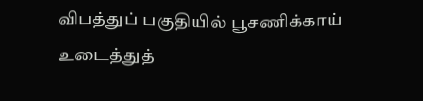விபத்துப் பகுதியில் பூசணிக்காய் உடைத்துத்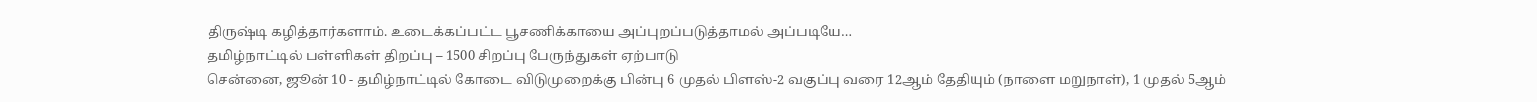திருஷ்டி கழித்தார்களாம். உடைக்கப்பட்ட பூசணிக்காயை அப்புறப்படுத்தாமல் அப்படியே…
தமிழ்நாட்டில் பள்ளிகள் திறப்பு – 1500 சிறப்பு பேருந்துகள் ஏற்பாடு
சென்னை, ஜூன் 10 - தமிழ்நாட்டில் கோடை விடுமுறைக்கு பின்பு 6 முதல் பிளஸ்-2 வகுப்பு வரை 12ஆம் தேதியும் (நாளை மறுநாள்), 1 முதல் 5ஆம்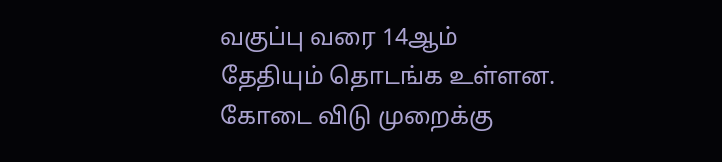வகுப்பு வரை 14ஆம் தேதியும் தொடங்க உள்ளன. கோடை விடு முறைக்கு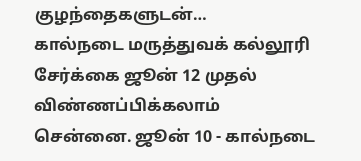குழந்தைகளுடன்…
கால்நடை மருத்துவக் கல்லூரி சேர்க்கை ஜூன் 12 முதல் விண்ணப்பிக்கலாம்
சென்னை. ஜூன் 10 - கால்நடை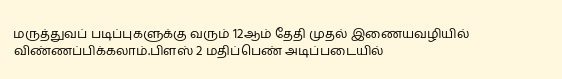மருத்துவப் படிப்புகளுக்கு வரும் 12ஆம் தேதி முதல் இணையவழியில் விண்ணப்பிக்கலாம்.பிளஸ் 2 மதிப்பெண் அடிப்படையில்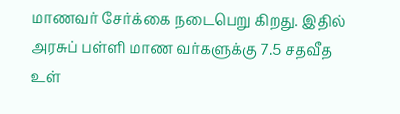மாணவர் சேர்க்கை நடைபெறு கிறது. இதில் அரசுப் பள்ளி மாண வர்களுக்கு 7.5 சதவீத உள்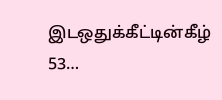இடஒதுக்கீட்டின்கீழ் 53…